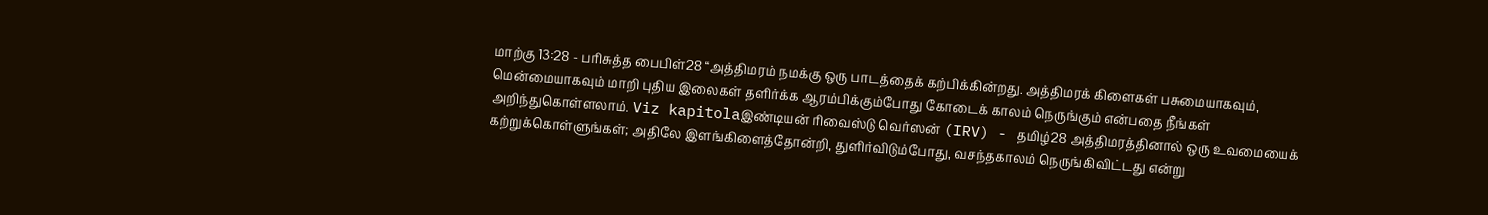மாற்கு 13:28 - பரிசுத்த பைபிள்28 “அத்திமரம் நமக்கு ஒரு பாடத்தைக் கற்பிக்கின்றது. அத்திமரக் கிளைகள் பசுமையாகவும், மென்மையாகவும் மாறி புதிய இலைகள் தளிர்க்க ஆரம்பிக்கும்போது கோடைக் காலம் நெருங்கும் என்பதை நீங்கள் அறிந்துகொள்ளலாம். Viz kapitolaஇண்டியன் ரிவைஸ்டு வெர்ஸன் (IRV) - தமிழ்28 அத்திமரத்தினால் ஒரு உவமையைக் கற்றுக்கொள்ளுங்கள்; அதிலே இளங்கிளைத்தோன்றி, துளிர்விடும்போது, வசந்தகாலம் நெருங்கிவிட்டது என்று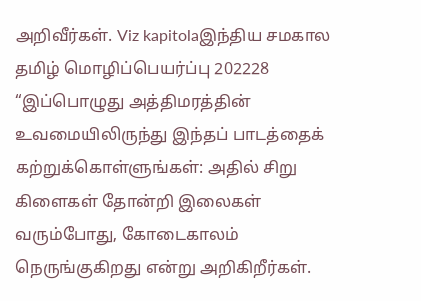அறிவீர்கள். Viz kapitolaஇந்திய சமகால தமிழ் மொழிப்பெயர்ப்பு 202228 “இப்பொழுது அத்திமரத்தின் உவமையிலிருந்து இந்தப் பாடத்தைக் கற்றுக்கொள்ளுங்கள்: அதில் சிறு கிளைகள் தோன்றி இலைகள் வரும்போது, கோடைகாலம் நெருங்குகிறது என்று அறிகிறீர்கள்.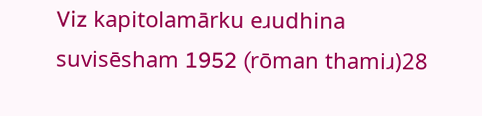Viz kapitolamārku eɹudhina suvisēsham 1952 (rōman thamiɹ)28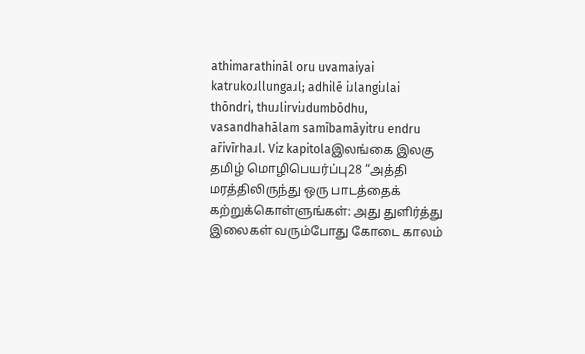athimarathināl oru uvamaiyai katrukoɹllungaɹl; adhilē iɹlangiɹlai thōndri, thuɹlirviɹdumbōdhu, vasandhahālam samībamāyitru endru ar̄ivīrhaɹl. Viz kapitolaஇலங்கை இலகு தமிழ் மொழிபெயர்ப்பு28 “அத்தி மரத்திலிருந்து ஒரு பாடத்தைக் கற்றுக்கொள்ளுங்கள்: அது துளிர்த்து இலைகள் வரும்போது கோடை காலம்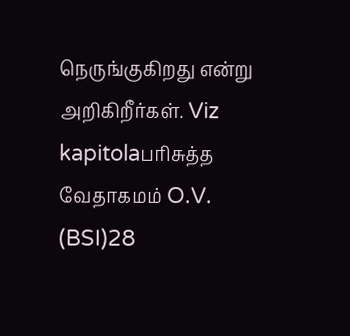நெருங்குகிறது என்று அறிகிறீர்கள். Viz kapitolaபரிசுத்த வேதாகமம் O.V. (BSI)28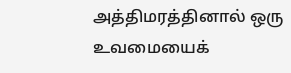அத்திமரத்தினால் ஒரு உவமையைக்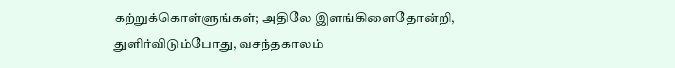கற்றுக்கொள்ளுங்கள்; அதிலே இளங்கிளைதோன்றி, துளிர்விடும்போது, வசந்தகாலம்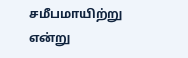சமீபமாயிற்று என்று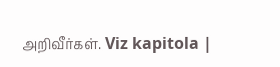அறிவீர்கள். Viz kapitola |